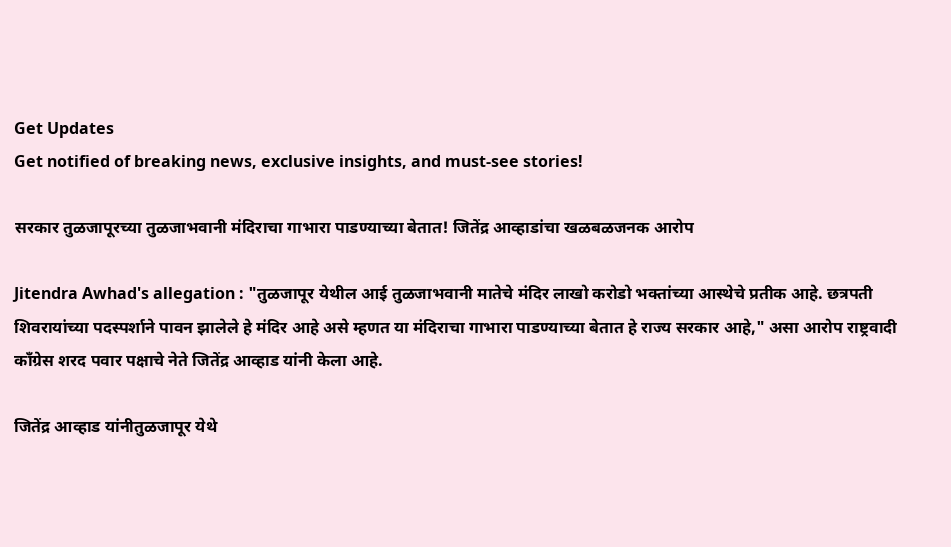Get Updates
Get notified of breaking news, exclusive insights, and must-see stories!

सरकार तुळजापूरच्या तुळजाभवानी मंदिराचा गाभारा पाडण्याच्या बेतात! जितेंद्र आव्हाडांचा खळबळजनक आरोप

Jitendra Awhad's allegation : "तुळजापूर येथील आई तुळजाभवानी मातेचे मंदिर लाखो करोडो भक्तांच्या आस्थेचे प्रतीक आहे. छत्रपती शिवरायांच्या पदस्पर्शाने पावन झालेले हे मंदिर आहे असे म्हणत या मंदिराचा गाभारा पाडण्याच्या बेतात हे राज्य सरकार आहे," असा आरोप राष्ट्रवादी काँग्रेस शरद पवार पक्षाचे नेते जितेंद्र आव्हाड यांनी केला आहे.

जितेंद्र आव्हाड यांनीतुळजापूर येथे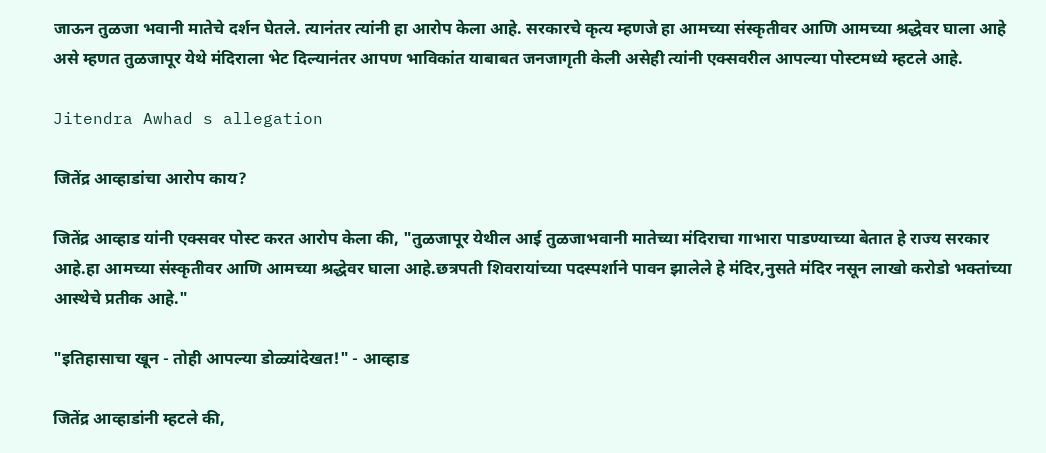जाऊन तुळजा भवानी मातेचे दर्शन घेतले. त्यानंतर त्यांनी हा आरोप केला आहे. सरकारचे कृत्य म्हणजे हा आमच्या संस्कृतीवर आणि आमच्या श्रद्धेवर घाला आहे असे म्हणत तुळजापूर येथे मंदिराला भेट दिल्यानंतर आपण भाविकांत याबाबत जनजागृती केली असेही त्यांनी एक्सवरील आपल्या पोस्टमध्ये म्हटले आहे.

Jitendra Awhad s allegation

जितेंद्र आव्हाडांचा आरोप काय?

जितेंद्र आव्हाड यांनी एक्सवर पोस्ट करत आरोप केला की, "तुळजापूर येथील आई तुळजाभवानी मातेच्या मंदिराचा गाभारा पाडण्याच्या बेतात हे राज्य सरकार आहे.हा आमच्या संस्कृतीवर आणि आमच्या श्रद्धेवर घाला आहे.छत्रपती शिवरायांच्या पदस्पर्शाने पावन झालेले हे मंदिर,नुसते मंदिर नसून लाखो करोडो भक्तांच्या आस्थेचे प्रतीक आहे."

"इतिहासाचा खून - तोही आपल्या डोळ्यांदेखत!" - आव्हाड

जितेंद्र आव्हाडांनी म्हटले की,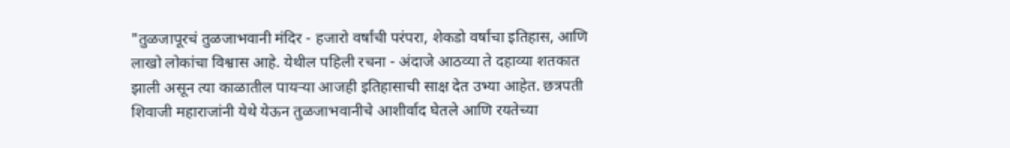"तुळजापूरचं तुळजाभवानी मंदिर - हजारो वर्षांची परंपरा, शेकडो वर्षांचा इतिहास, आणि लाखो लोकांचा विश्वास आहे. येथील पहिली रचना - अंदाजे आठव्या ते दहाव्या शतकात झाली असून त्या काळातील पायऱ्या आजही इतिहासाची साक्ष देत उभ्या आहेत. छत्रपती शिवाजी महाराजांनी येथे येऊन तुळजाभवानीचे आशीर्वाद घेतले आणि रयतेच्या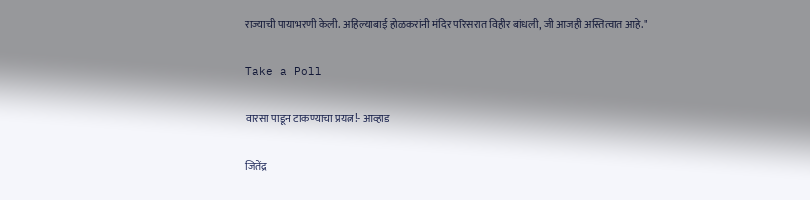राज्याची पायाभरणी केली. अहिल्याबाई होळकरांनी मंदिर परिसरात विहीर बांधली, जी आजही अस्तित्वात आहे."

Take a Poll

वारसा पाडून टाकण्याचा प्रयत्न!- आव्हाड

जितेंद्र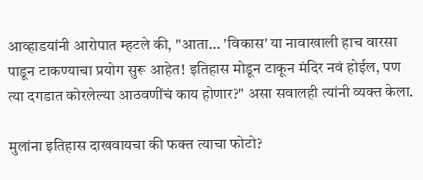आव्हाडयांनी आरोपात म्हटले की, "आता... 'विकास' या नावाखाली हाच वारसा पाडून टाकण्याचा प्रयोग सुरू आहेत! इतिहास मोडून टाकून मंदिर नवं होईल, पण त्या दगडात कोरलेल्या आठवणींचं काय होणार?" असा सवालही त्यांनी व्यक्त केला.

मुलांना इतिहास दाखवायचा की फक्त त्याचा फोटो?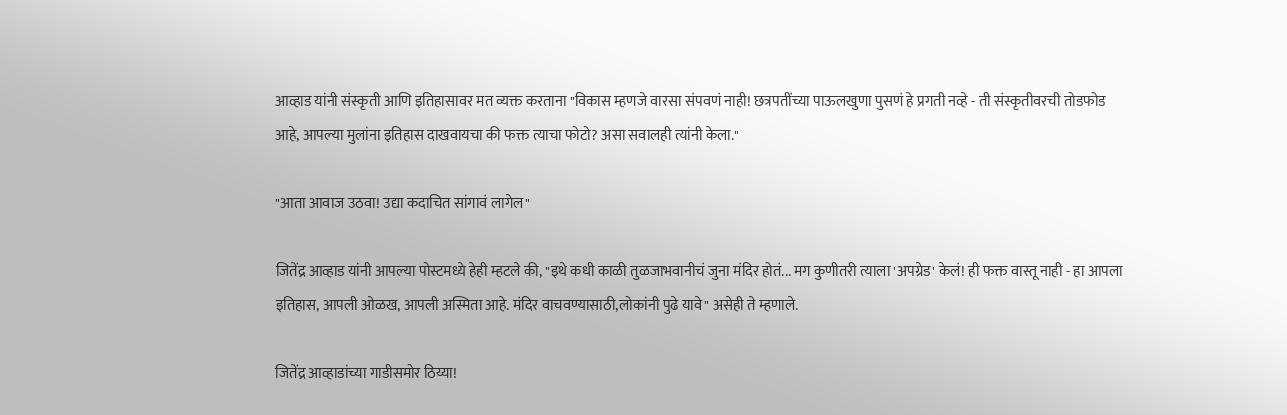आव्हाड यांनी संस्कृती आणि इतिहासावर मत व्यक्त करताना "विकास म्हणजे वारसा संपवणं नाही! छत्रपतींच्या पाऊलखुणा पुसणं हे प्रगती नव्हे - ती संस्कृतीवरची तोडफोड आहे, आपल्या मुलांना इतिहास दाखवायचा की फक्त त्याचा फोटो? असा सवालही त्यांनी केला."

"आता आवाज उठवा! उद्या कदाचित सांगावं लागेल"

जितेंद्र आव्हाड यांनी आपल्या पोस्टमध्ये हेही म्हटले की, "इथे कधी काळी तुळजाभवानीचं जुना मंदिर होतं... मग कुणीतरी त्याला 'अपग्रेड' केलं! ही फक्त वास्तू नाही - हा आपला इतिहास, आपली ओळख, आपली अस्मिता आहे. मंदिर वाचवण्यासाठी,लोकांनी पुढे यावे" असेही ते म्हणाले.

जितेंद्र आव्हाडांच्या गाडीसमोर ठिय्या!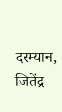दरम्यान, जितेंद्र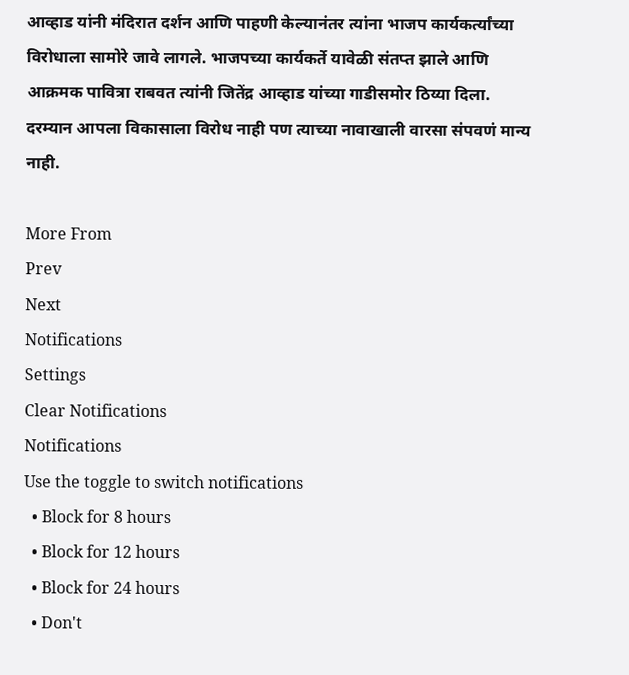आव्हाड यांनी मंदिरात दर्शन आणि पाहणी केल्यानंतर त्यांना भाजप कार्यकर्त्यांच्या विरोधाला सामोरे जावे लागले. भाजपच्या कार्यकर्ते यावेळी संतप्त झाले आणि आक्रमक पावित्रा राबवत त्यांनी जितेंद्र आव्हाड यांच्या गाडीसमोर ठिय्या दिला. दरम्यान आपला विकासाला विरोध नाही पण त्याच्या नावाखाली वारसा संपवणं मान्य नाही.

More From
Prev
Next
Notifications
Settings
Clear Notifications
Notifications
Use the toggle to switch notifications
  • Block for 8 hours
  • Block for 12 hours
  • Block for 24 hours
  • Don't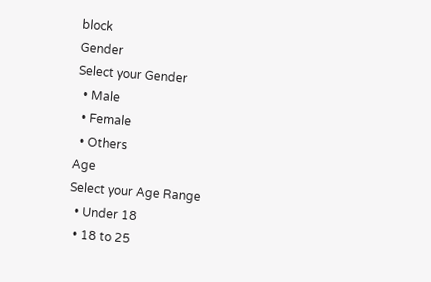block
Gender
Select your Gender
  • Male
  • Female
  • Others
Age
Select your Age Range
  • Under 18
  • 18 to 25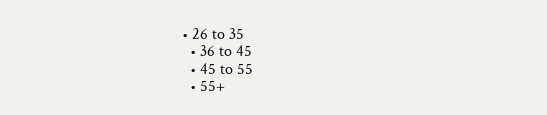• 26 to 35
  • 36 to 45
  • 45 to 55
  • 55+